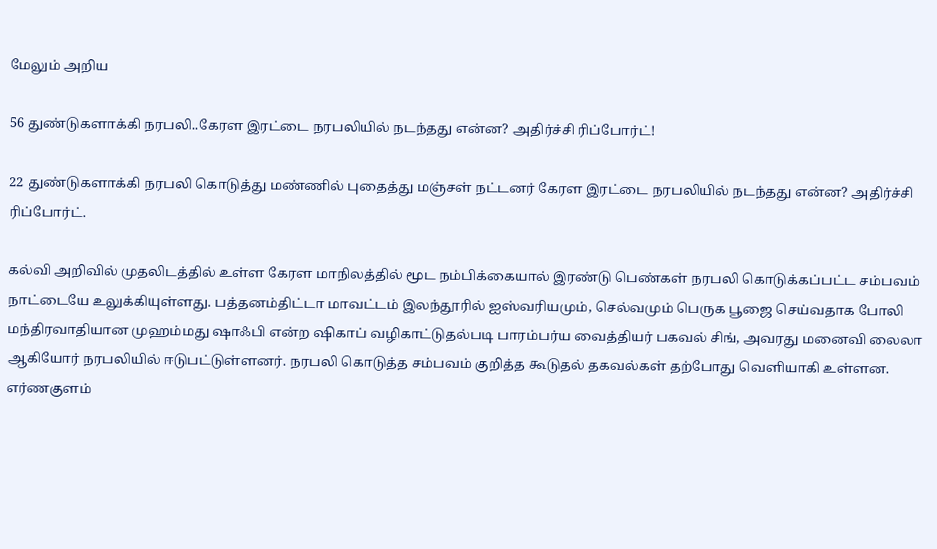மேலும் அறிய

56 துண்டுகளாக்கி நரபலி..கேரள இரட்டை நரபலியில் நடந்தது என்ன? அதிர்ச்சி ரிப்போர்ட்!

22 துண்டுகளாக்கி நரபலி கொடுத்து மண்ணில் புதைத்து மஞ்சள் நட்டனர் கேரள இரட்டை நரபலியில் நடந்தது என்ன? அதிர்ச்சி ரிப்போர்ட்.

கல்வி அறிவில் முதலிடத்தில் உள்ள கேரள மாநிலத்தில் மூட நம்பிக்கையால் இரண்டு பெண்கள் நரபலி கொடுக்கப்பட்ட சம்பவம் நாட்டையே உலுக்கியுள்ளது. பத்தனம்திட்டா மாவட்டம் இலந்தூரில் ஐஸ்வரியமும், செல்வமும் பெருக பூஜை செய்வதாக போலி மந்திரவாதியான முஹம்மது ஷாஃபி என்ற ஷிகாப் வழிகாட்டுதல்படி பாரம்பர்ய வைத்தியர் பகவல் சிங், அவரது மனைவி லைலா ஆகியோர் நரபலியில் ஈடுபட்டுள்ளனர். நரபலி கொடுத்த சம்பவம் குறித்த கூடுதல் தகவல்கள் தற்போது வெளியாகி உள்ளன. எர்ணகுளம்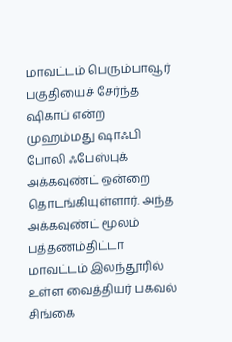மாவட்டம் பெரும்பாவூர் பகுதியைச் சேர்ந்த ஷிகாப் என்ற முஹம்மது ஷாஃபி போலி ஃபேஸ்புக் அக்கவுண்ட் ஒன்றை தொடங்கியுள்ளார். அந்த அக்கவுண்ட் மூலம் பத்தணம்திட்டா மாவட்டம் இலந்தூரில் உள்ள வைத்தியர் பகவல் சிங்கை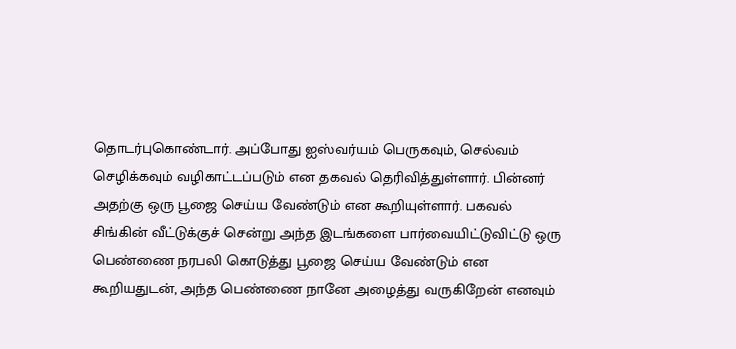தொடர்புகொண்டார். அப்போது ஐஸ்வர்யம் பெருகவும், செல்வம் செழிக்கவும் வழிகாட்டப்படும் என தகவல் தெரிவித்துள்ளார். பின்னர் அதற்கு ஒரு பூஜை செய்ய வேண்டும் என கூறியுள்ளார். பகவல் சிங்கின் வீட்டுக்குச் சென்று அந்த இடங்களை பார்வையிட்டுவிட்டு ஒரு பெண்ணை நரபலி கொடுத்து பூஜை செய்ய வேண்டும் என கூறியதுடன், அந்த பெண்ணை நானே அழைத்து வருகிறேன் எனவும்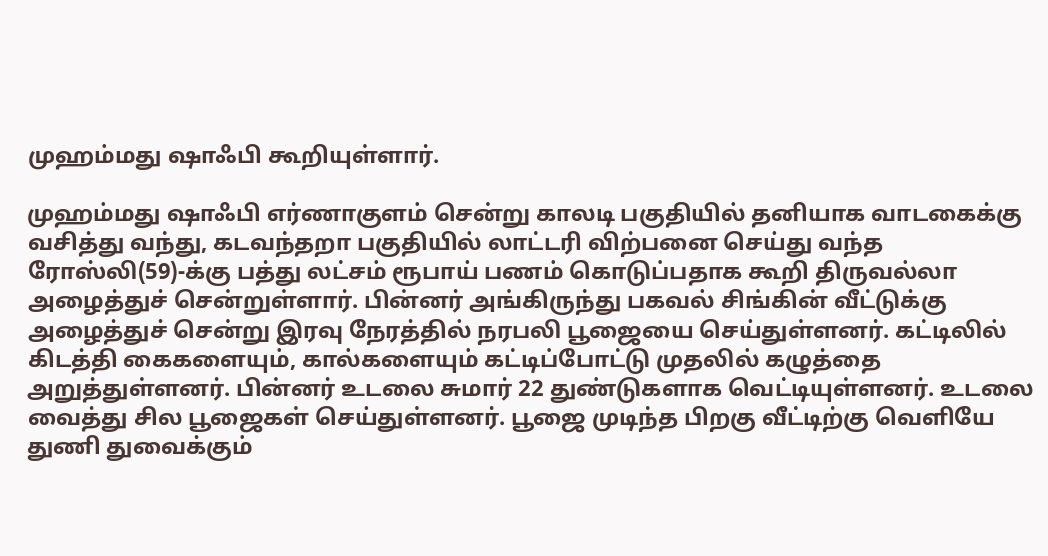முஹம்மது ஷாஃபி கூறியுள்ளார்.

முஹம்மது ஷாஃபி எர்ணாகுளம் சென்று காலடி பகுதியில் தனியாக வாடகைக்கு வசித்து வந்து, கடவந்தறா பகுதியில் லாட்டரி விற்பனை செய்து வந்த ரோஸ்லி(59)-க்கு பத்து லட்சம் ரூபாய் பணம் கொடுப்பதாக கூறி திருவல்லா அழைத்துச் சென்றுள்ளார். பின்னர் அங்கிருந்து பகவல் சிங்கின் வீட்டுக்கு அழைத்துச் சென்று இரவு நேரத்தில் நரபலி பூஜையை செய்துள்ளனர். கட்டிலில் கிடத்தி கைகளையும், கால்களையும் கட்டிப்போட்டு முதலில் கழுத்தை அறுத்துள்ளனர். பின்னர் உடலை சுமார் 22 துண்டுகளாக வெட்டியுள்ளனர். உடலை வைத்து சில பூஜைகள் செய்துள்ளனர். பூஜை முடிந்த பிறகு வீட்டிற்கு வெளியே துணி துவைக்கும்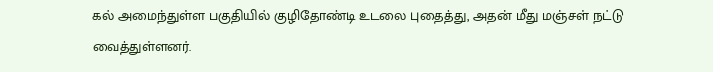கல் அமைந்துள்ள பகுதியில் குழிதோண்டி உடலை புதைத்து, அதன் மீது மஞ்சள் நட்டு வைத்துள்ளனர்.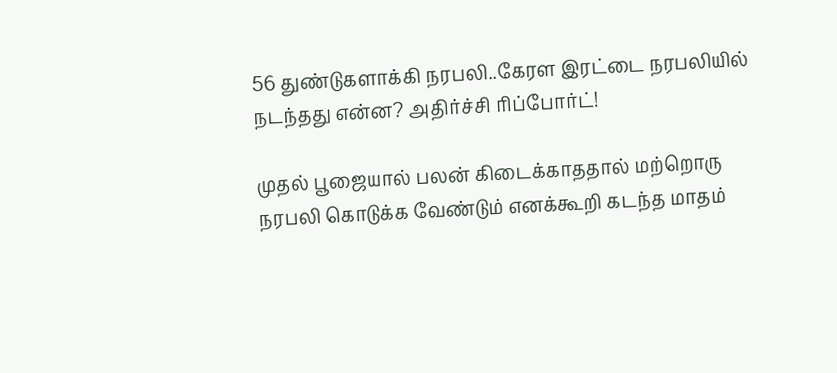56 துண்டுகளாக்கி நரபலி..கேரள இரட்டை நரபலியில் நடந்தது என்ன? அதிர்ச்சி ரிப்போர்ட்!

முதல் பூஜையால் பலன் கிடைக்காததால் மற்றொரு நரபலி கொடுக்க வேண்டும் எனக்கூறி கடந்த மாதம்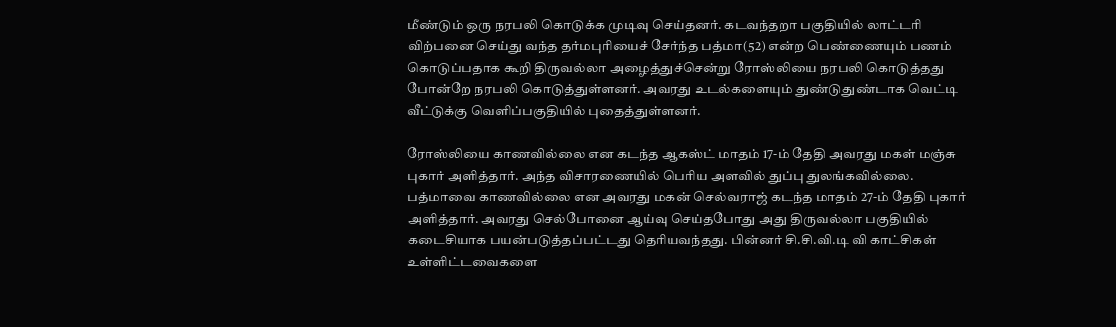மீண்டும் ஒரு நரபலி கொடுக்க முடிவு செய்தனர். கடவந்தறா பகுதியில் லாட்டரி விற்பனை செய்து வந்த தர்மபுரியைச் சேர்ந்த பத்மா(52) என்ற பெண்ணையும் பணம் கொடுப்பதாக கூறி திருவல்லா அழைத்துச்சென்று ரோஸ்லியை நரபலி கொடுத்தது போன்றே நரபலி கொடுத்துள்ளனர். அவரது உடல்களையும் துண்டுதுண்டாக வெட்டி வீட்டுக்கு வெளிப்பகுதியில் புதைத்துள்ளனர்.

ரோஸ்லியை காணவில்லை என கடந்த ஆகஸ்ட் மாதம் 17-ம் தேதி அவரது மகள் மஞ்சு புகார் அளித்தார். அந்த விசாரணையில் பெரிய அளவில் துப்பு துலங்கவில்லை. பத்மாவை காணவில்லை என அவரது மகன் செல்வராஜ் கடந்த மாதம் 27-ம் தேதி புகார் அளித்தார். அவரது செல்போனை ஆய்வு செய்தபோது அது திருவல்லா பகுதியில் கடைசியாக பயன்படுத்தப்பட்டது தெரியவந்தது. பின்னர் சி.சி.வி.டி வி காட்சிகள் உள்ளிட்டவைகளை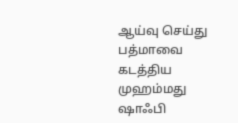ஆய்வு செய்து பத்மாவை கடத்திய முஹம்மது ஷாஃபி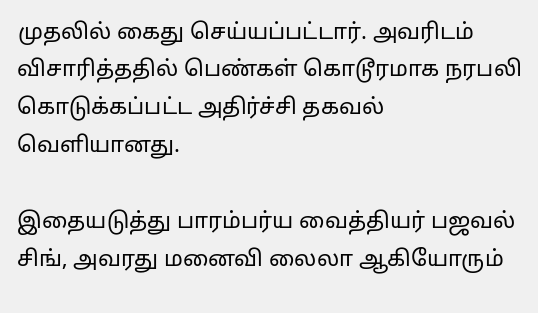முதலில் கைது செய்யப்பட்டார். அவரிடம் விசாரித்ததில் பெண்கள் கொடூரமாக நரபலி கொடுக்கப்பட்ட அதிர்ச்சி தகவல் வெளியானது.

இதையடுத்து பாரம்பர்ய வைத்தியர் பஜவல் சிங், அவரது மனைவி லைலா ஆகியோரும்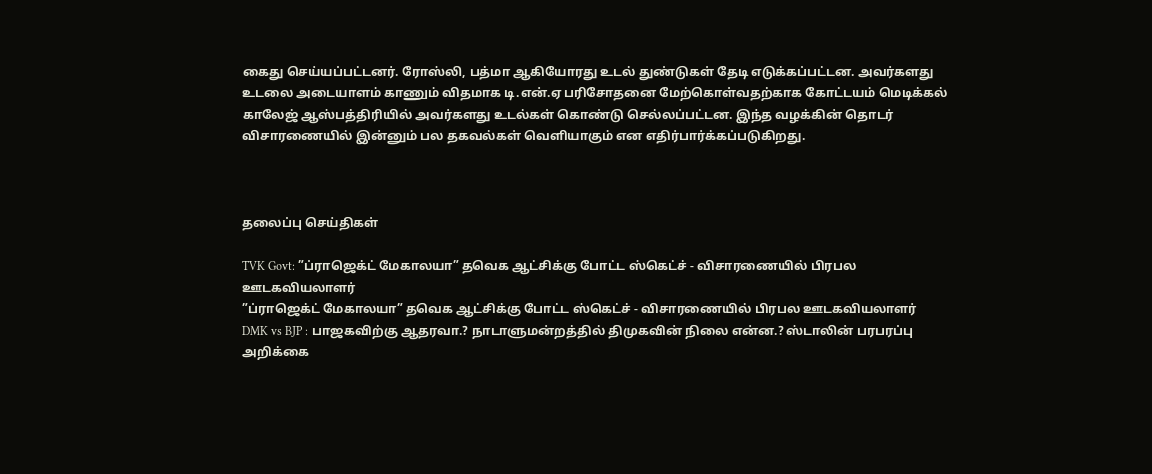கைது செய்யப்பட்டனர். ரோஸ்லி, பத்மா ஆகியோரது உடல் துண்டுகள் தேடி எடுக்கப்பட்டன. அவர்களது உடலை அடையாளம் காணும் விதமாக டி.என்.ஏ பரிசோதனை மேற்கொள்வதற்காக கோட்டயம் மெடிக்கல் காலேஜ் ஆஸ்பத்திரியில் அவர்களது உடல்கள் கொண்டு செல்லப்பட்டன. இந்த வழக்கின் தொடர் விசாரணையில் இன்னும் பல தகவல்கள் வெளியாகும் என எதிர்பார்க்கப்படுகிறது.



தலைப்பு செய்திகள்

TVK Govt: ”ப்ராஜெக்ட் மேகாலயா” தவெக ஆட்சிக்கு போட்ட ஸ்கெட்ச் - விசாரணையில் பிரபல ஊடகவியலாளர்
”ப்ராஜெக்ட் மேகாலயா” தவெக ஆட்சிக்கு போட்ட ஸ்கெட்ச் - விசாரணையில் பிரபல ஊடகவியலாளர்
DMK vs BJP : பாஜகவிற்கு ஆதரவா.? நாடாளுமன்றத்தில் திமுகவின் நிலை என்ன.? ஸ்டாலின் பரபரப்பு அறிக்கை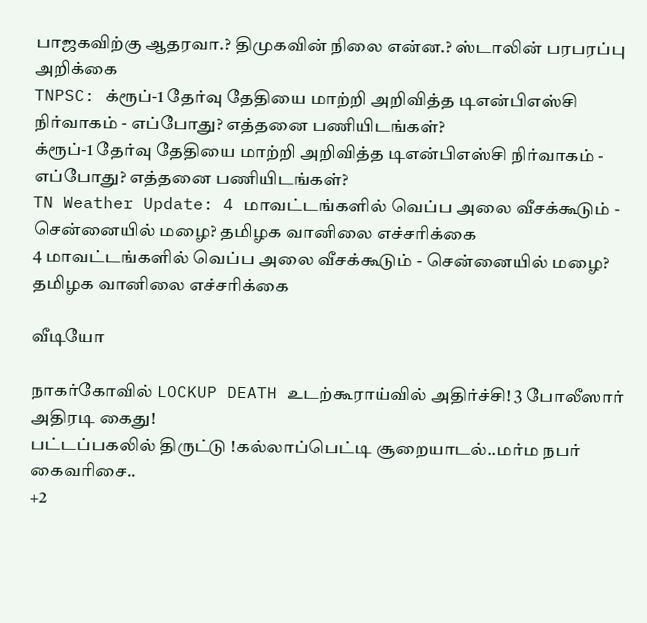பாஜகவிற்கு ஆதரவா.? திமுகவின் நிலை என்ன.? ஸ்டாலின் பரபரப்பு அறிக்கை
TNPSC: க்ரூப்-1 தேர்வு தேதியை மாற்றி அறிவித்த டிஎன்பிஎஸ்சி நிர்வாகம் - எப்போது? எத்தனை பணியிடங்கள்?
க்ரூப்-1 தேர்வு தேதியை மாற்றி அறிவித்த டிஎன்பிஎஸ்சி நிர்வாகம் - எப்போது? எத்தனை பணியிடங்கள்?
TN Weather Update: 4 மாவட்டங்களில் வெப்ப அலை வீசக்கூடும் - சென்னையில் மழை? தமிழக வானிலை எச்சரிக்கை
4 மாவட்டங்களில் வெப்ப அலை வீசக்கூடும் - சென்னையில் மழை? தமிழக வானிலை எச்சரிக்கை

வீடியோ

நாகர்கோவில் LOCKUP DEATH உடற்கூராய்வில் அதிர்ச்சி! 3 போலீஸார் அதிரடி கைது!
பட்டப்பகலில் திருட்டு !கல்லாப்பெட்டி சூறையாடல்..மர்ம நபர் கைவரிசை..
+2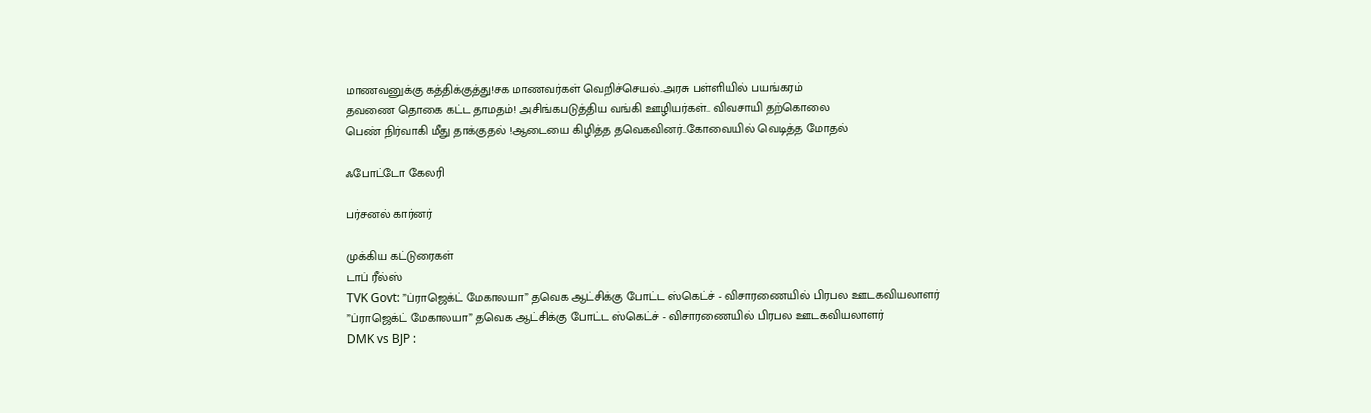மாணவனுக்கு கத்திக்குத்து!சக மாணவர்கள் வெறிச்செயல்..அரசு பள்ளியில் பயங்கரம்
தவணை தொகை கட்ட தாமதம்! அசிங்கபடுத்திய வங்கி ஊழியர்கள்.. விவசாயி தற்கொலை
பெண் நிர்வாகி மீது தாக்குதல் !ஆடையை கிழித்த தவெகவினர்..கோவையில் வெடித்த மோதல்

ஃபோட்டோ கேலரி

பர்சனல் கார்னர்

முக்கிய கட்டுரைகள்
டாப் ரீல்ஸ்
TVK Govt: ”ப்ராஜெக்ட் மேகாலயா” தவெக ஆட்சிக்கு போட்ட ஸ்கெட்ச் - விசாரணையில் பிரபல ஊடகவியலாளர்
”ப்ராஜெக்ட் மேகாலயா” தவெக ஆட்சிக்கு போட்ட ஸ்கெட்ச் - விசாரணையில் பிரபல ஊடகவியலாளர்
DMK vs BJP :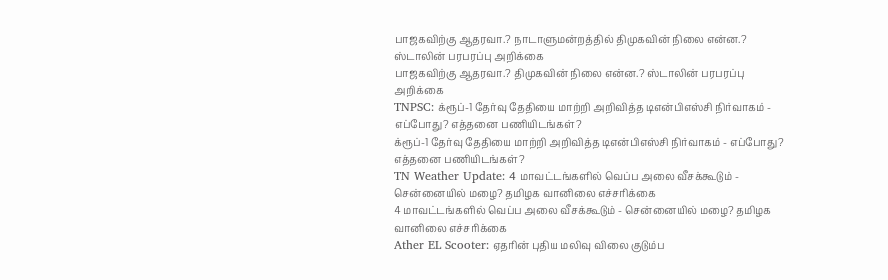பாஜகவிற்கு ஆதரவா.? நாடாளுமன்றத்தில் திமுகவின் நிலை என்ன.? ஸ்டாலின் பரபரப்பு அறிக்கை
பாஜகவிற்கு ஆதரவா.? திமுகவின் நிலை என்ன.? ஸ்டாலின் பரபரப்பு அறிக்கை
TNPSC: க்ரூப்-1 தேர்வு தேதியை மாற்றி அறிவித்த டிஎன்பிஎஸ்சி நிர்வாகம் - எப்போது? எத்தனை பணியிடங்கள்?
க்ரூப்-1 தேர்வு தேதியை மாற்றி அறிவித்த டிஎன்பிஎஸ்சி நிர்வாகம் - எப்போது? எத்தனை பணியிடங்கள்?
TN Weather Update: 4 மாவட்டங்களில் வெப்ப அலை வீசக்கூடும் - சென்னையில் மழை? தமிழக வானிலை எச்சரிக்கை
4 மாவட்டங்களில் வெப்ப அலை வீசக்கூடும் - சென்னையில் மழை? தமிழக வானிலை எச்சரிக்கை
Ather EL Scooter: ஏதரின் புதிய மலிவு விலை குடும்ப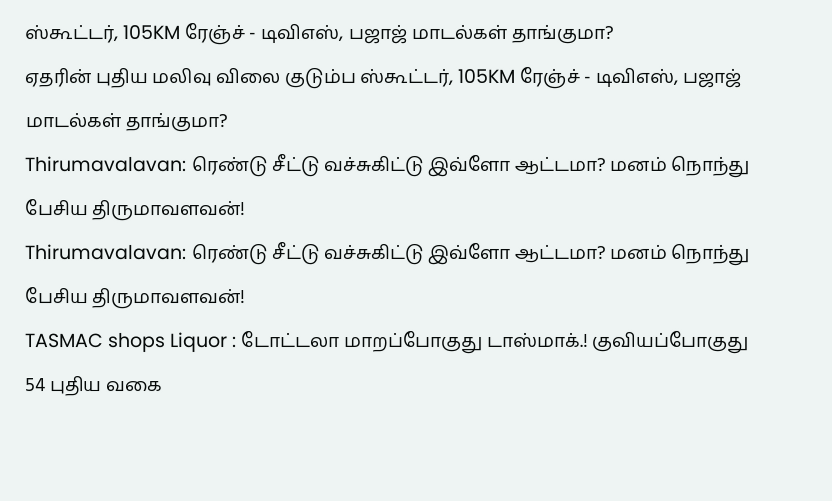ஸ்கூட்டர், 105KM ரேஞ்ச் - டிவிஎஸ், பஜாஜ் மாடல்கள் தாங்குமா?
ஏதரின் புதிய மலிவு விலை குடும்ப ஸ்கூட்டர், 105KM ரேஞ்ச் - டிவிஎஸ், பஜாஜ் மாடல்கள் தாங்குமா?
Thirumavalavan: ரெண்டு சீட்டு வச்சுகிட்டு இவ்ளோ ஆட்டமா? மனம் நொந்து பேசிய திருமாவளவன்!
Thirumavalavan: ரெண்டு சீட்டு வச்சுகிட்டு இவ்ளோ ஆட்டமா? மனம் நொந்து பேசிய திருமாவளவன்!
TASMAC shops Liquor : டோட்டலா மாறப்போகுது டாஸ்மாக்.! குவியப்போகுது 54 புதிய வகை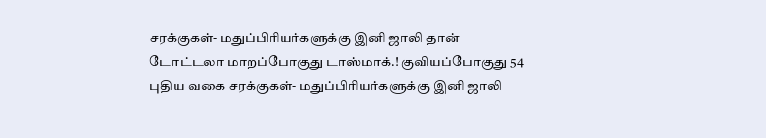சரக்குகள்- மதுப்பிரியர்களுக்கு இனி ஜாலி தான்
டோட்டலா மாறப்போகுது டாஸ்மாக்.! குவியப்போகுது 54 புதிய வகை சரக்குகள்- மதுப்பிரியர்களுக்கு இனி ஜாலி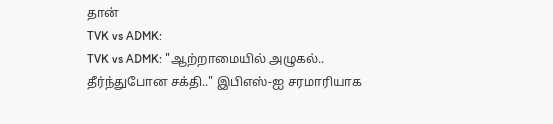தான்
TVK vs ADMK:
TVK vs ADMK: "ஆற்றாமையில் அழுகல்.. தீர்ந்துபோன சக்தி.." இபிஎஸ்-ஐ சரமாரியாக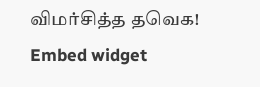விமர்சித்த தவெக!
Embed widget